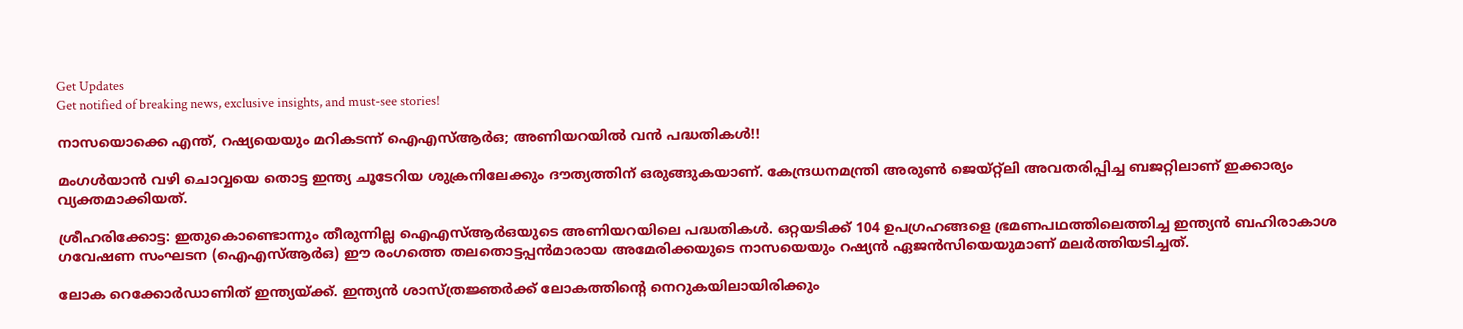Get Updates
Get notified of breaking news, exclusive insights, and must-see stories!

നാസയൊക്കെ എന്ത്, റഷ്യയെയും മറികടന്ന് ഐഎസ്ആര്‍ഒ; അണിയറയില്‍ വന്‍ പദ്ധതികള്‍!!

മംഗള്‍യാന്‍ വഴി ചൊവ്വയെ തൊട്ട ഇന്ത്യ ചൂടേറിയ ശുക്രനിലേക്കും ദൗത്യത്തിന് ഒരുങ്ങുകയാണ്. കേന്ദ്രധനമന്ത്രി അരുണ്‍ ജെയ്റ്റ്‌ലി അവതരിപ്പിച്ച ബജറ്റിലാണ് ഇക്കാര്യം വ്യക്തമാക്കിയത്.

ശ്രീഹരിക്കോട്ട: ഇതുകൊണ്ടൊന്നും തീരുന്നില്ല ഐഎസ്ആര്‍ഒയുടെ അണിയറയിലെ പദ്ധതികള്‍. ഒറ്റയടിക്ക് 104 ഉപഗ്രഹങ്ങളെ ഭ്രമണപഥത്തിലെത്തിച്ച ഇന്ത്യന്‍ ബഹിരാകാശ ഗവേഷണ സംഘടന (ഐഎസ്ആര്‍ഒ) ഈ രംഗത്തെ തലതൊട്ടപ്പന്‍മാരായ അമേരിക്കയുടെ നാസയെയും റഷ്യന്‍ ഏജന്‍സിയെയുമാണ് മലര്‍ത്തിയടിച്ചത്.

ലോക റെക്കോര്‍ഡാണിത് ഇന്ത്യയ്ക്ക്. ഇന്ത്യന്‍ ശാസ്ത്രജ്ഞര്‍ക്ക് ലോകത്തിന്റെ നെറുകയിലായിരിക്കും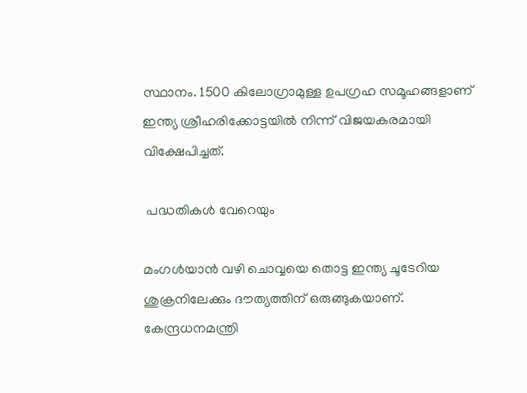സ്ഥാനം. 1500 കിലോഗ്രാമുള്ള ഉപഗ്രഹ സമൂഹങ്ങളാണ് ഇന്ത്യ ശ്രീഹരിക്കോട്ടയില്‍ നിന്ന് വിജയകരമായി വിക്ഷേപിച്ചത്.

 പദ്ധതികള്‍ വേറെയും

മംഗള്‍യാന്‍ വഴി ചൊവ്വയെ തൊട്ട ഇന്ത്യ ചൂടേറിയ ശുക്രനിലേക്കും ദൗത്യത്തിന് ഒരുങ്ങുകയാണ്. കേന്ദ്രധനമന്ത്രി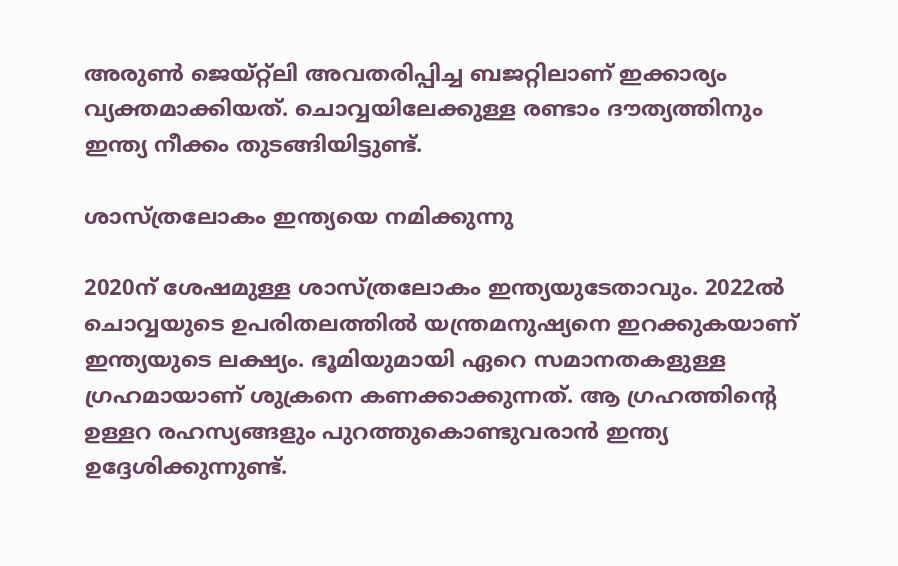അരുണ്‍ ജെയ്റ്റ്‌ലി അവതരിപ്പിച്ച ബജറ്റിലാണ് ഇക്കാര്യം വ്യക്തമാക്കിയത്. ചൊവ്വയിലേക്കുള്ള രണ്ടാം ദൗത്യത്തിനും ഇന്ത്യ നീക്കം തുടങ്ങിയിട്ടുണ്ട്.

ശാസ്ത്രലോകം ഇന്ത്യയെ നമിക്കുന്നു

2020ന് ശേഷമുള്ള ശാസ്ത്രലോകം ഇന്ത്യയുടേതാവും. 2022ല്‍ ചൊവ്വയുടെ ഉപരിതലത്തില്‍ യന്ത്രമനുഷ്യനെ ഇറക്കുകയാണ് ഇന്ത്യയുടെ ലക്ഷ്യം. ഭൂമിയുമായി ഏറെ സമാനതകളുള്ള ഗ്രഹമായാണ് ശുക്രനെ കണക്കാക്കുന്നത്. ആ ഗ്രഹത്തിന്റെ ഉള്ളറ രഹസ്യങ്ങളും പുറത്തുകൊണ്ടുവരാന്‍ ഇന്ത്യ ഉദ്ദേശിക്കുന്നുണ്ട്.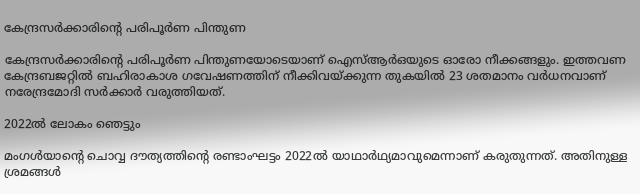കേന്ദ്രസര്‍ക്കാരിന്റെ പരിപൂര്‍ണ പിന്തുണ

കേന്ദ്രസര്‍ക്കാരിന്റെ പരിപൂര്‍ണ പിന്തുണയോടെയാണ് ഐസ്ആര്‍ഒയുടെ ഓരോ നീക്കങ്ങളും. ഇത്തവണ കേന്ദ്രബജറ്റില്‍ ബഹിരാകാശ ഗവേഷണത്തിന് നീക്കിവയ്ക്കുന്ന തുകയില്‍ 23 ശതമാനം വര്‍ധനവാണ് നരേന്ദ്രമോദി സര്‍ക്കാര്‍ വരുത്തിയത്.

2022ല്‍ ലോകം ഞെട്ടും

മംഗള്‍യാന്റെ ചൊവ്വ ദൗത്യത്തിന്റെ രണ്ടാംഘട്ടം 2022ല്‍ യാഥാര്‍ഥ്യമാവുമെന്നാണ് കരുതുന്നത്. അതിനുള്ള ശ്രമങ്ങള്‍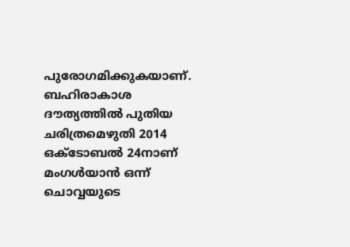പുരോഗമിക്കുകയാണ്. ബഹിരാകാശ ദൗത്യത്തില്‍ പുതിയ ചരിത്രമെഴുതി 2014 ഒക്ടോബല്‍ 24നാണ് മംഗള്‍യാന്‍ ഒന്ന് ചൊവ്വയുടെ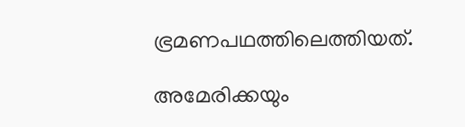ഭ്രമണപഥത്തിലെത്തിയത്.

അമേരിക്കയും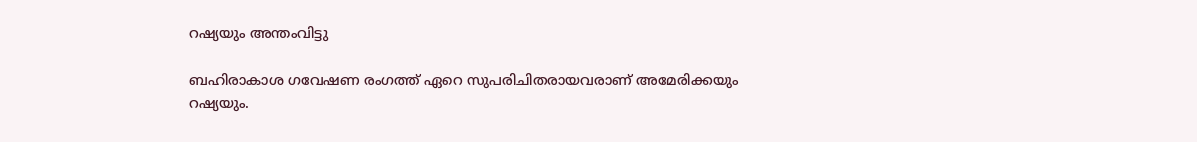റഷ്യയും അന്തംവിട്ടു

ബഹിരാകാശ ഗവേഷണ രംഗത്ത് ഏറെ സുപരിചിതരായവരാണ് അമേരിക്കയും റഷ്യയും.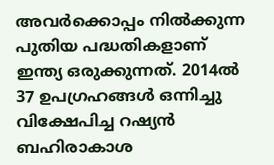അവര്‍ക്കൊപ്പം നില്‍ക്കുന്ന പുതിയ പദ്ധതികളാണ് ഇന്ത്യ ഒരുക്കുന്നത്. 2014ല്‍ 37 ഉപഗ്രഹങ്ങള്‍ ഒന്നിച്ചു വിക്ഷേപിച്ച റഷ്യന്‍ ബഹിരാകാശ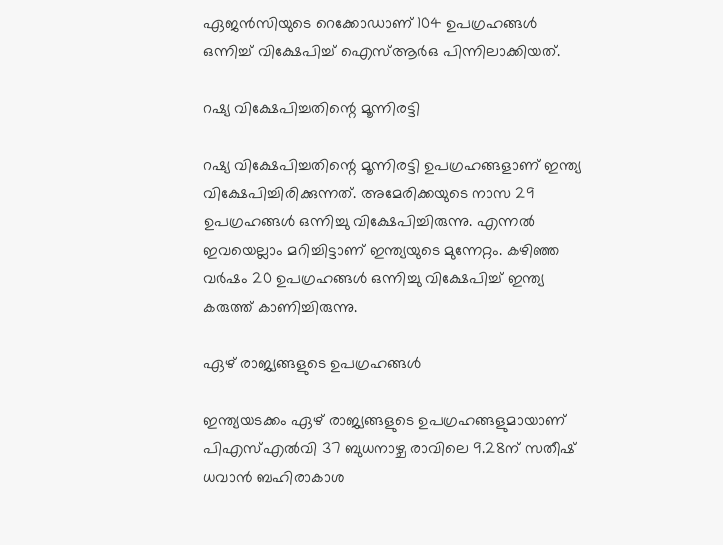ഏജന്‍സിയുടെ റെക്കോഡാണ് 104 ഉപഗ്രഹങ്ങള്‍ ഒന്നിച്ച് വിക്ഷേപിച്ച് ഐസ്ആര്‍ഒ പിന്നിലാക്കിയത്.

റഷ്യ വിക്ഷേപിച്ചതിന്റെ മൂന്നിരട്ടി

റഷ്യ വിക്ഷേപിച്ചതിന്റെ മൂന്നിരട്ടി ഉപഗ്രഹങ്ങളാണ് ഇന്ത്യ വിക്ഷേപിച്ചിരിക്കുന്നത്. അമേരിക്കയുടെ നാസ 29 ഉപഗ്രഹങ്ങള്‍ ഒന്നിച്ചു വിക്ഷേപിച്ചിരുന്നു. എന്നല്‍ ഇവയെല്ലാം മറിച്ചിട്ടാണ് ഇന്ത്യയുടെ മുന്നേറ്റം. കഴിഞ്ഞ വര്‍ഷം 20 ഉപഗ്രഹങ്ങള്‍ ഒന്നിച്ചു വിക്ഷേപിച്ച് ഇന്ത്യ കരുത്ത് കാണിച്ചിരുന്നു.

ഏഴ് രാജ്യങ്ങളുടെ ഉപഗ്രഹങ്ങള്‍

ഇന്ത്യയടക്കം ഏഴ് രാജ്യങ്ങളുടെ ഉപഗ്രഹങ്ങളുമായാണ് പിഎസ്എല്‍വി 37 ബുധനാഴ്ച രാവിലെ 9.28ന് സതീഷ് ധവാന്‍ ബഹിരാകാശ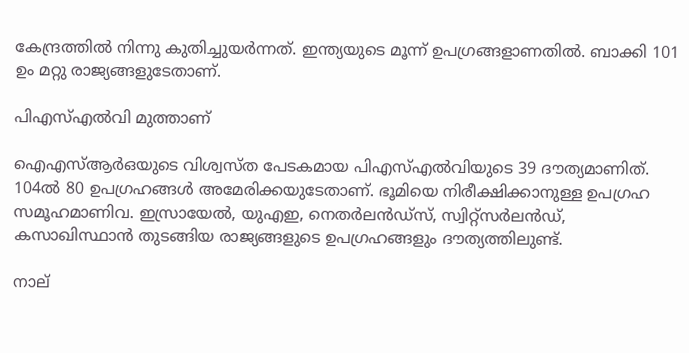കേന്ദ്രത്തില്‍ നിന്നു കുതിച്ചുയര്‍ന്നത്. ഇന്ത്യയുടെ മൂന്ന് ഉപഗ്രങ്ങളാണതില്‍. ബാക്കി 101 ഉം മറ്റു രാജ്യങ്ങളുടേതാണ്.

പിഎസ്എല്‍വി മുത്താണ്

ഐഎസ്ആര്‍ഒയുടെ വിശ്വസ്ത പേടകമായ പിഎസ്എല്‍വിയുടെ 39 ദൗത്യമാണിത്. 104ല്‍ 80 ഉപഗ്രഹങ്ങള്‍ അമേരിക്കയുടേതാണ്. ഭൂമിയെ നിരീക്ഷിക്കാനുള്ള ഉപഗ്രഹ സമൂഹമാണിവ. ഇസ്രായേല്‍, യുഎഇ, നെതര്‍ലന്‍ഡ്സ്, സ്വിറ്റ്സര്‍ലന്‍ഡ്, കസാഖിസ്ഥാന്‍ തുടങ്ങിയ രാജ്യങ്ങളുടെ ഉപഗ്രഹങ്ങളും ദൗത്യത്തിലുണ്ട്.

നാല്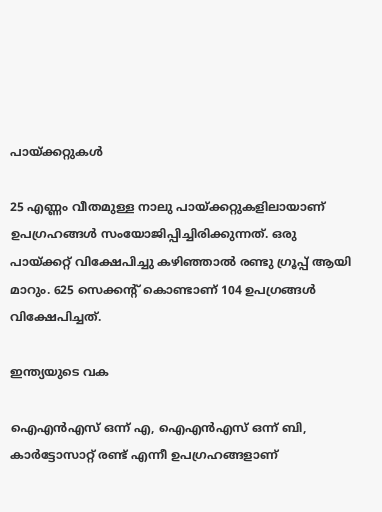പായ്ക്കറ്റുകള്‍

25 എണ്ണം വീതമുള്ള നാലു പായ്ക്കറ്റുകളിലായാണ് ഉപഗ്രഹങ്ങള്‍ സംയോജിപ്പിച്ചിരിക്കുന്നത്. ഒരു പായ്ക്കറ്റ് വിക്ഷേപിച്ചു കഴിഞ്ഞാല്‍ രണ്ടു ഗ്രൂപ്പ് ആയി മാറും. 625 സെക്കന്റ് കൊണ്ടാണ് 104 ഉപഗ്രങ്ങള്‍ വിക്ഷേപിച്ചത്.

ഇന്ത്യയുടെ വക

ഐഎന്‍എസ് ഒന്ന് എ, ഐഎന്‍എസ് ഒന്ന് ബി, കാര്‍ട്ടോസാറ്റ് രണ്ട് എന്നീ ഉപഗ്രഹങ്ങളാണ്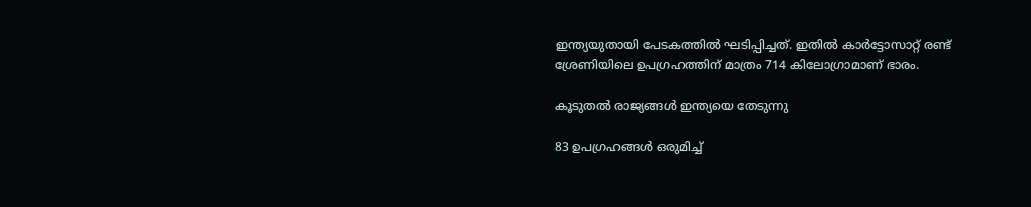ഇന്ത്യയുതായി പേടകത്തില്‍ ഘടിപ്പിച്ചത്. ഇതില്‍ കാര്‍ട്ടോസാറ്റ് രണ്ട് ശ്രേണിയിലെ ഉപഗ്രഹത്തിന് മാത്രം 714 കിലോഗ്രാമാണ് ഭാരം.

കൂടുതല്‍ രാജ്യങ്ങള്‍ ഇന്ത്യയെ തേടുന്നു

83 ഉപഗ്രഹങ്ങള്‍ ഒരുമിച്ച്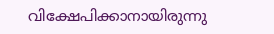വിക്ഷേപിക്കാനായിരുന്നു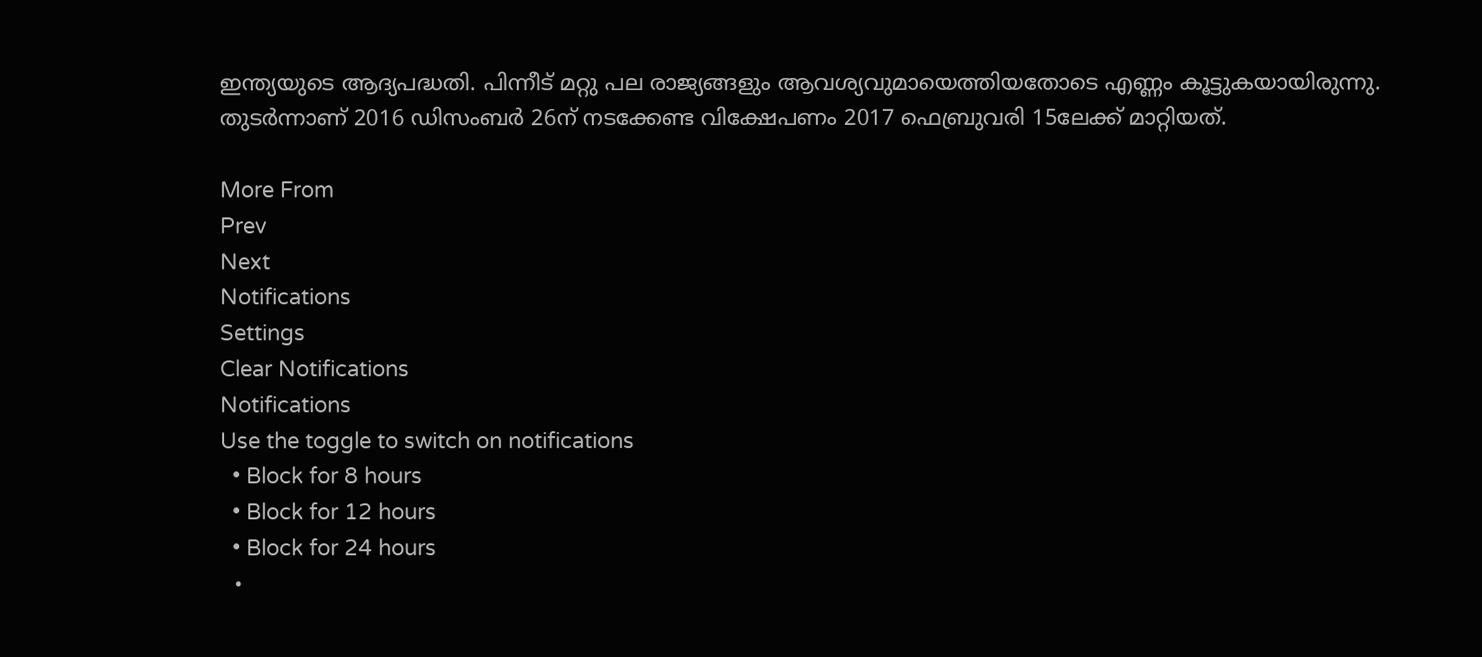ഇന്ത്യയുടെ ആദ്യപദ്ധതി. പിന്നീട് മറ്റു പല രാജ്യങ്ങളും ആവശ്യവുമായെത്തിയതോടെ എണ്ണം കൂട്ടുകയായിരുന്നു. തുടര്‍ന്നാണ് 2016 ഡിസംബര്‍ 26ന് നടക്കേണ്ട വിക്ഷേപണം 2017 ഫെബ്രുവരി 15ലേക്ക് മാറ്റിയത്.

More From
Prev
Next
Notifications
Settings
Clear Notifications
Notifications
Use the toggle to switch on notifications
  • Block for 8 hours
  • Block for 12 hours
  • Block for 24 hours
  •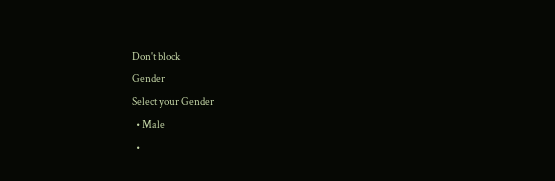Don't block
Gender
Select your Gender
  • Male
  •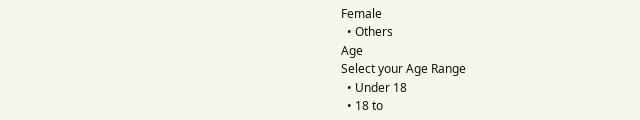Female
  • Others
Age
Select your Age Range
  • Under 18
  • 18 to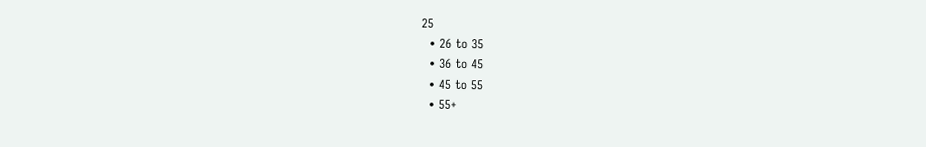25
  • 26 to 35
  • 36 to 45
  • 45 to 55
  • 55+